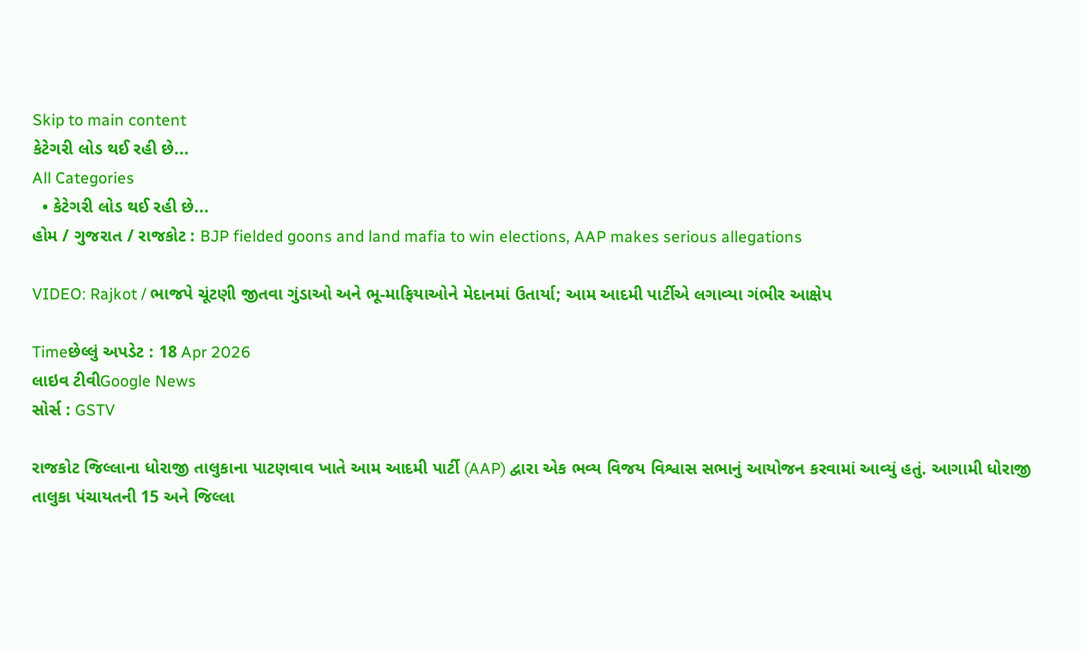Skip to main content
કેટેગરી લોડ થઈ રહી છે...
All Categories
  • કેટેગરી લોડ થઈ રહી છે...
હોમ / ગુજરાત / રાજકોટ : BJP fielded goons and land mafia to win elections, AAP makes serious allegations

VIDEO: Rajkot / ભાજપે ચૂંટણી જીતવા ગુંડાઓ અને ભૂ-માફિયાઓને મેદાનમાં ઉતાર્યા; આમ આદમી પાર્ટીએ લગાવ્યા ગંભીર આક્ષેપ

Timeછેલ્લું અપડેટ : 18 Apr 2026
લાઇવ ટીવીGoogle News
સોર્સ : GSTV

રાજકોટ જિલ્લાના ધોરાજી તાલુકાના પાટણવાવ ખાતે આમ આદમી પાર્ટી (AAP) દ્વારા એક ભવ્ય વિજય વિશ્વાસ સભાનું આયોજન કરવામાં આવ્યું હતું. આગામી ધોરાજી તાલુકા પંચાયતની 15 અને જિલ્લા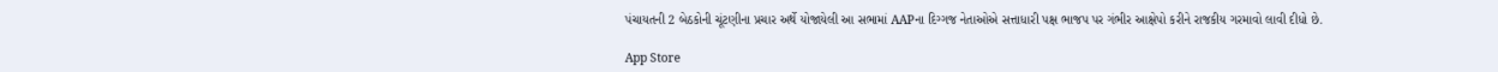પંચાયતની 2 બેઠકોની ચૂંટણીના પ્રચાર અર્થે યોજાયેલી આ સભામાં AAPના દિગ્ગજ નેતાઓએ સત્તાધારી પક્ષ ભાજપ પર ગંભીર આક્ષેપો કરીને રાજકીય ગરમાવો લાવી દીધો છે.

App Store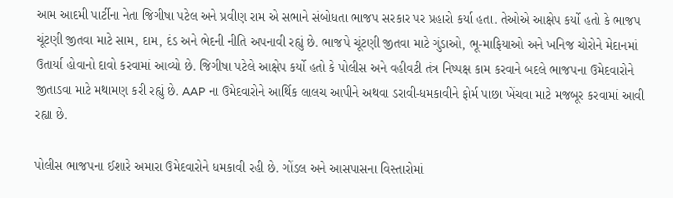આમ આદમી પાર્ટીના નેતા જિગીષા પટેલ અને પ્રવીણ રામ એ સભાને સંબોધતા ભાજપ સરકાર પર પ્રહારો કર્યા હતા. તેઓએ આક્ષેપ કર્યો હતો કે ભાજપ ચૂંટણી જીતવા માટે સામ, દામ, દંડ અને ભેદની નીતિ અપનાવી રહ્યું છે. ભાજપે ચૂંટણી જીતવા માટે ગુંડાઓ, ભૂ-માફિયાઓ અને ખનિજ ચોરોને મેદાનમાં ઉતાર્યા હોવાનો દાવો કરવામાં આવ્યો છે. જિગીષા પટેલે આક્ષેપ કર્યો હતો કે પોલીસ અને વહીવટી તંત્ર નિષ્પક્ષ કામ કરવાને બદલે ભાજપના ઉમેદવારોને જીતાડવા માટે મથામણ કરી રહ્યું છે. AAP ના ઉમેદવારોને આર્થિક લાલચ આપીને અથવા ડરાવી-ધમકાવીને ફોર્મ પાછા ખેંચવા માટે મજબૂર કરવામાં આવી રહ્યા છે.

પોલીસ ભાજપના ઈશારે અમારા ઉમેદવારોને ધમકાવી રહી છે. ગોંડલ અને આસપાસના વિસ્તારોમાં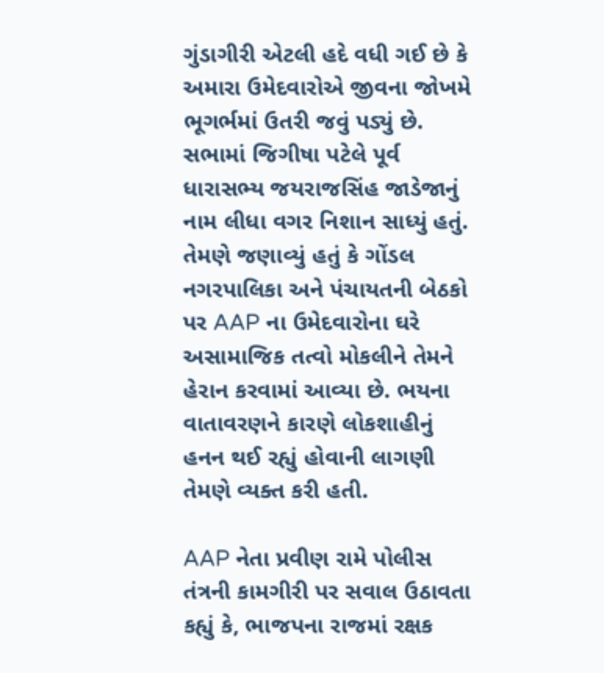ગુંડાગીરી એટલી હદે વધી ગઈ છે કે અમારા ઉમેદવારોએ જીવના જોખમે ભૂગર્ભમાં ઉતરી જવું પડ્યું છે. સભામાં જિગીષા પટેલે પૂર્વ ધારાસભ્ય જયરાજસિંહ જાડેજાનું નામ લીધા વગર નિશાન સાધ્યું હતું. તેમણે જણાવ્યું હતું કે ગોંડલ નગરપાલિકા અને પંચાયતની બેઠકો પર AAP ના ઉમેદવારોના ઘરે અસામાજિક તત્વો મોકલીને તેમને હેરાન કરવામાં આવ્યા છે. ભયના વાતાવરણને કારણે લોકશાહીનું હનન થઈ રહ્યું હોવાની લાગણી તેમણે વ્યક્ત કરી હતી.

AAP નેતા પ્રવીણ રામે પોલીસ તંત્રની કામગીરી પર સવાલ ઉઠાવતા કહ્યું કે, ભાજપના રાજમાં રક્ષક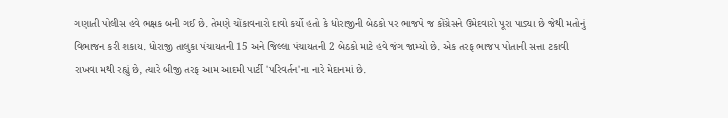ગણાતી પોલીસ હવે ભક્ષક બની ગઈ છે. તેમણે ચોંકાવનારો દાવો કર્યો હતો કે ધોરાજીની બેઠકો પર ભાજપે જ કોંગ્રેસને ઉમેદવારો પૂરા પાડ્યા છે જેથી મતોનું વિભાજન કરી શકાય. ધોરાજી તાલુકા પંચાયતની 15 અને જિલ્લા પંચાયતની 2 બેઠકો માટે હવે જંગ જામ્યો છે. એક તરફ ભાજપ પોતાની સત્તા ટકાવી રાખવા મથી રહ્યું છે, ત્યારે બીજી તરફ આમ આદમી પાર્ટી 'પરિવર્તન'ના નારે મેદાનમાં છે.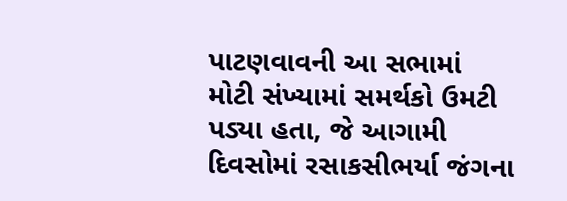પાટણવાવની આ સભામાં મોટી સંખ્યામાં સમર્થકો ઉમટી પડ્યા હતા, જે આગામી દિવસોમાં રસાકસીભર્યા જંગના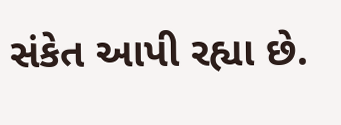સંકેત આપી રહ્યા છે.